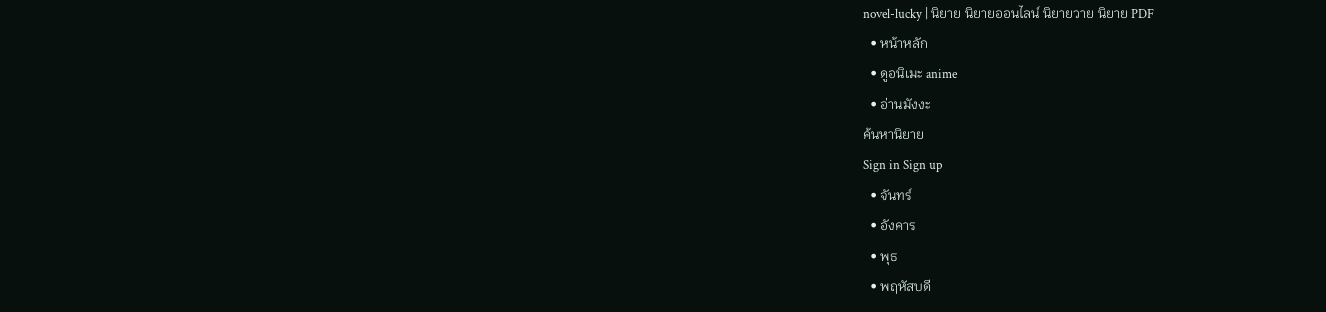novel-lucky | นิยาย นิยายออนไลน์ นิยายวาย นิยาย PDF
  • หน้าหลัก
  • ดูอนิเมะ anime
  • อ่านมังงะ
ค้นหานิยาย
Sign in Sign up
  • จันทร์
  • อังคาร
  • พุธ
  • พฤหัสบดี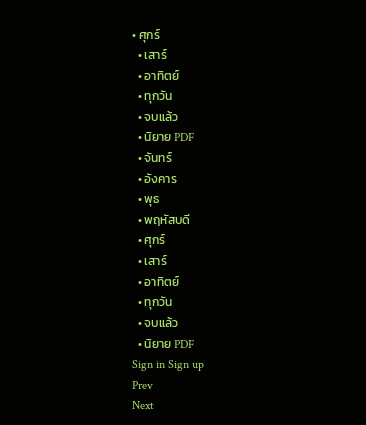• ศุกร์
  • เสาร์
  • อาทิตย์
  • ทุกวัน
  • จบแล้ว
  • นิยาย PDF
  • จันทร์
  • อังคาร
  • พุธ
  • พฤหัสบดี
  • ศุกร์
  • เสาร์
  • อาทิตย์
  • ทุกวัน
  • จบแล้ว
  • นิยาย PDF
Sign in Sign up
Prev
Next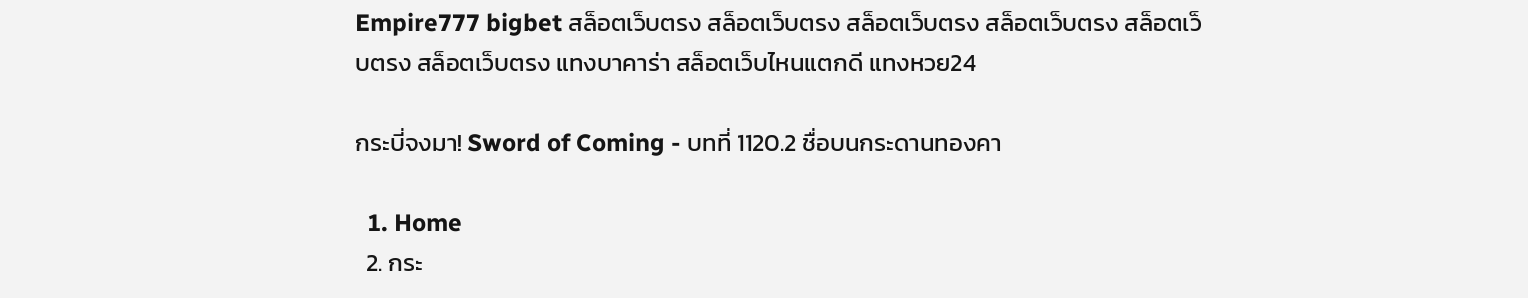Empire777 bigbet สล็อตเว็บตรง สล็อตเว็บตรง สล็อตเว็บตรง สล็อตเว็บตรง สล็อตเว็บตรง สล็อตเว็บตรง แทงบาคาร่า สล็อตเว็บไหนแตกดี แทงหวย24

กระบี่จงมา! Sword of Coming - บทที่ 1120.2 ชื่อบนกระดานทองคา

  1. Home
  2. กระ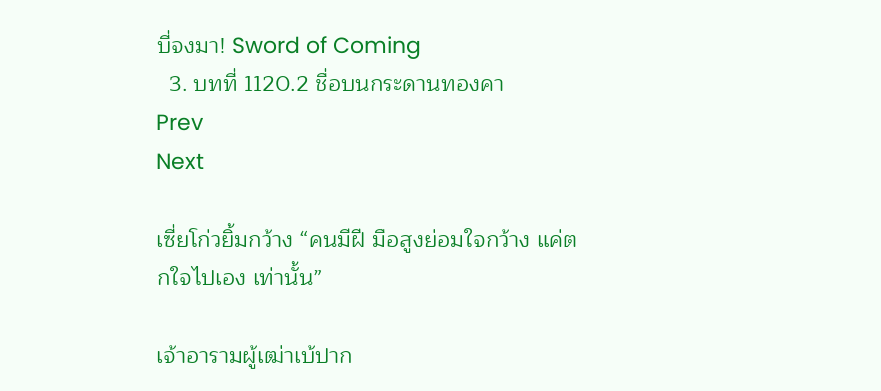บี่จงมา! Sword of Coming
  3. บทที่ 1120.2 ชื่อบนกระดานทองคา
Prev
Next

เซี่ยโก่วยิ้มกว้าง “คนมีฝี มือสูงย่อมใจกว้าง แค่ตกใจไปเอง เท่านั้น”

เจ้าอารามผู้เฒ่าเบ้ปาก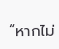“หากไม่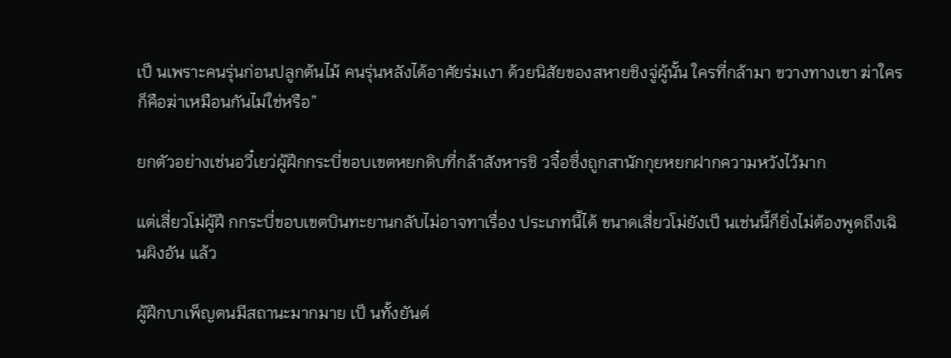เป็ นเพราะคนรุ่นก่อนปลูกต้นไม้ คนรุ่นหลังได้อาศัยร่มเงา ด้วยนิสัยของสหายชิงจู่ผู้นั้น ใครที่กล้ามา ขวางทางเขา ฆ่าใครก็คือฆ่าเหมือนกันไม่ใช่หรือ”

ยกตัวอย่างเช่นอวี๋เยว่ผู้ฝึกกระบี่ขอบเขตหยกดิบที่กล้าสังหารชิ วจื๋อซึ่งถูกสานักกุยหยกฝากความหวังไว้มาก

แต่เสี่ยวโม่ผู้ฝึ กกระบี่ขอบเขตบินทะยานกลับไม่อาจทาเรื่อง ประเภทนี้ได้ ขนาดเสี่ยวโม่ยังเป็ นเช่นนี้ก็ยิ่งไม่ต้องพูดถึงเฉินผิงอัน แล้ว

ผู้ฝึกบาเพ็ญตนมีสถานะมากมาย เป็ นทั้งยันต์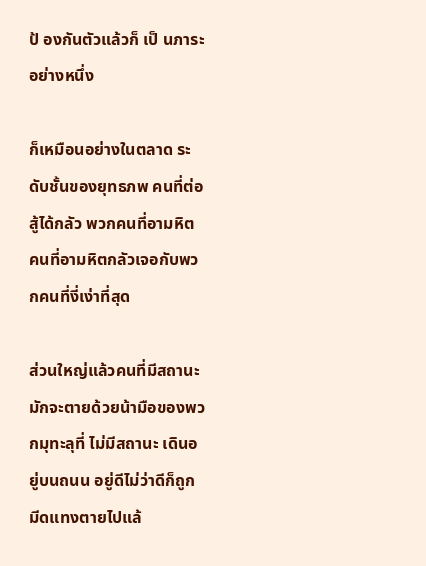ป้ องกันตัวแล้วก็ เป็ นภาระอย่างหนึ่ง

ก็เหมือนอย่างในตลาด ระดับชั้นของยุทธภพ คนที่ต่อสู้ได้กลัว พวกคนที่อามหิต คนที่อามหิตกลัวเจอกับพวกคนที่งี่เง่าที่สุด

ส่วนใหญ่แล้วคนที่มีสถานะมักจะตายด้วยน้ามือของพวกมุทะลุที่ ไม่มีสถานะ เดินอยู่บนถนน อยู่ดีไม่ว่าดีก็ถูกมีดแทงตายไปแล้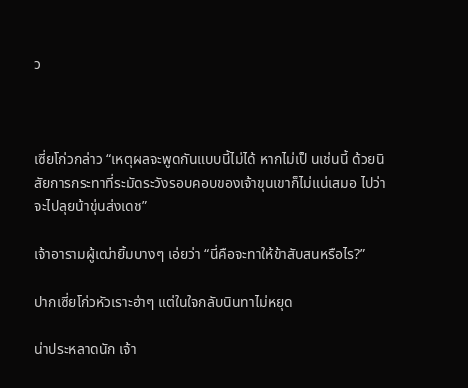ว



เซี่ยโก่วกล่าว “เหตุผลจะพูดกันแบบนี้ไม่ได้ หากไม่เป็ นเช่นนี้ ด้วยนิสัยการกระทาที่ระมัดระวังรอบคอบของเจ้าขุนเขาก็ไม่แน่เสมอ ไปว่าจะไปลุยน้าขุ่นส่งเดช”

เจ้าอารามผู้เฒ่ายิ้มบางๆ เอ่ยว่า “นี่คือจะทาให้ข้าสับสนหรือไร?”

ปากเซี่ยโก่วหัวเราะฮ่าๆ แต่ในใจกลับนินทาไม่หยุด

น่าประหลาดนัก เจ้า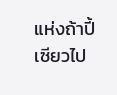แห่งถ้าปี้เซียวไป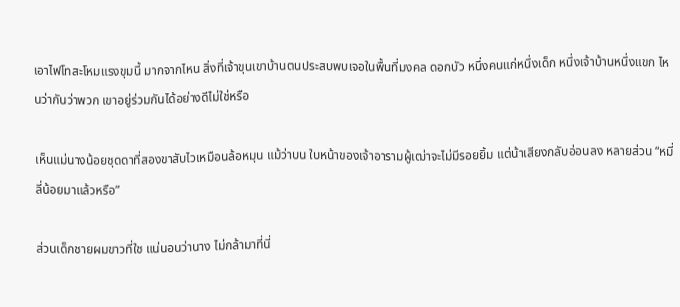เอาไฟโทสะโหมแรงขุมนี้ มากจากไหน สิ่งที่เจ้าขุนเขาบ้านตนประสบพบเจอในพื้นที่มงคล ดอกบัว หนึ่งคนแก่หนึ่งเด็ก หนึ่งเจ้าบ้านหนึ่งแขก ไหนว่ากันว่าพวก เขาอยู่ร่วมกันได้อย่างดีไม่ใช่หรือ

เห็นแม่นางน้อยชุดดาที่สองขาสับไวเหมือนล้อหมุน แม้ว่าบน ใบหน้าของเจ้าอารามผู้เฒ่าจะไม่มีรอยยิ้ม แต่น้าเสียงกลับอ่อนลง หลายส่วน “หมี่ลี่น้อยมาแล้วหรือ”

ส่วนเด็กชายผมขาวที่ใช แน่นอนว่านาง ไม่กล้ามาที่นี่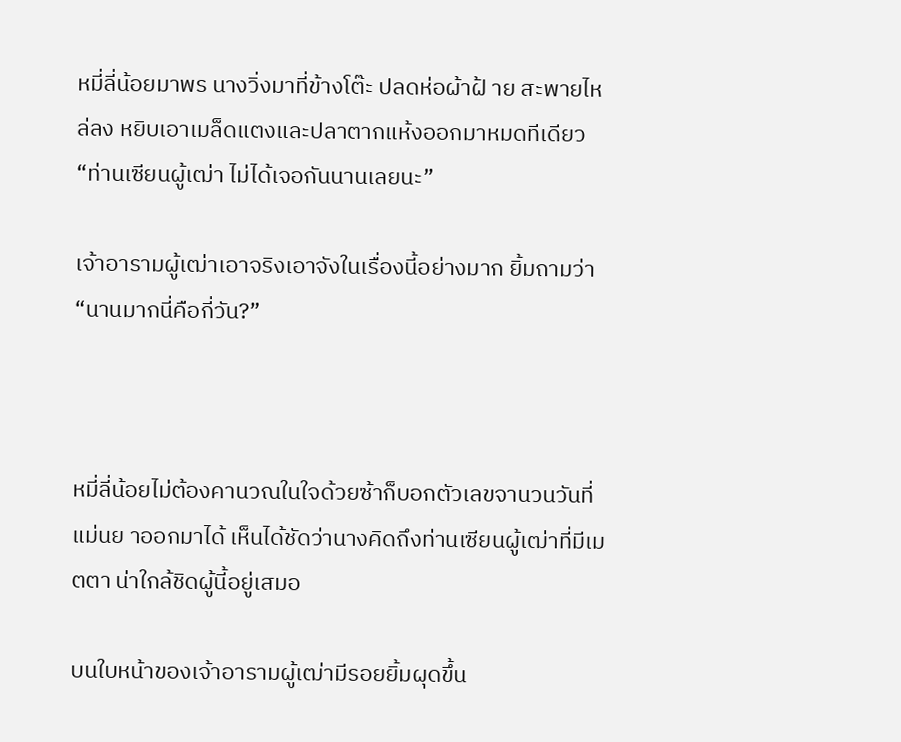หมี่ลี่น้อยมาพร นางวิ่งมาที่ข้างโต๊ะ ปลดห่อผ้าฝ้ าย สะพายไหล่ลง หยิบเอาเมล็ดแตงและปลาตากแห้งออกมาหมดทีเดียว “ท่านเซียนผู้เฒ่า ไม่ได้เจอกันนานเลยนะ”

เจ้าอารามผู้เฒ่าเอาจริงเอาจังในเรื่องนี้อย่างมาก ยิ้มถามว่า “นานมากนี่คือกี่วัน?”



หมี่ลี่น้อยไม่ต้องคานวณในใจด้วยซ้าก็บอกตัวเลขจานวนวันที่ แม่นย าออกมาได้ เห็นได้ชัดว่านางคิดถึงท่านเซียนผู้เฒ่าที่มีเมตตา น่าใกล้ชิดผู้นี้อยู่เสมอ

บนใบหน้าของเจ้าอารามผู้เฒ่ามีรอยยิ้มผุดขึ้น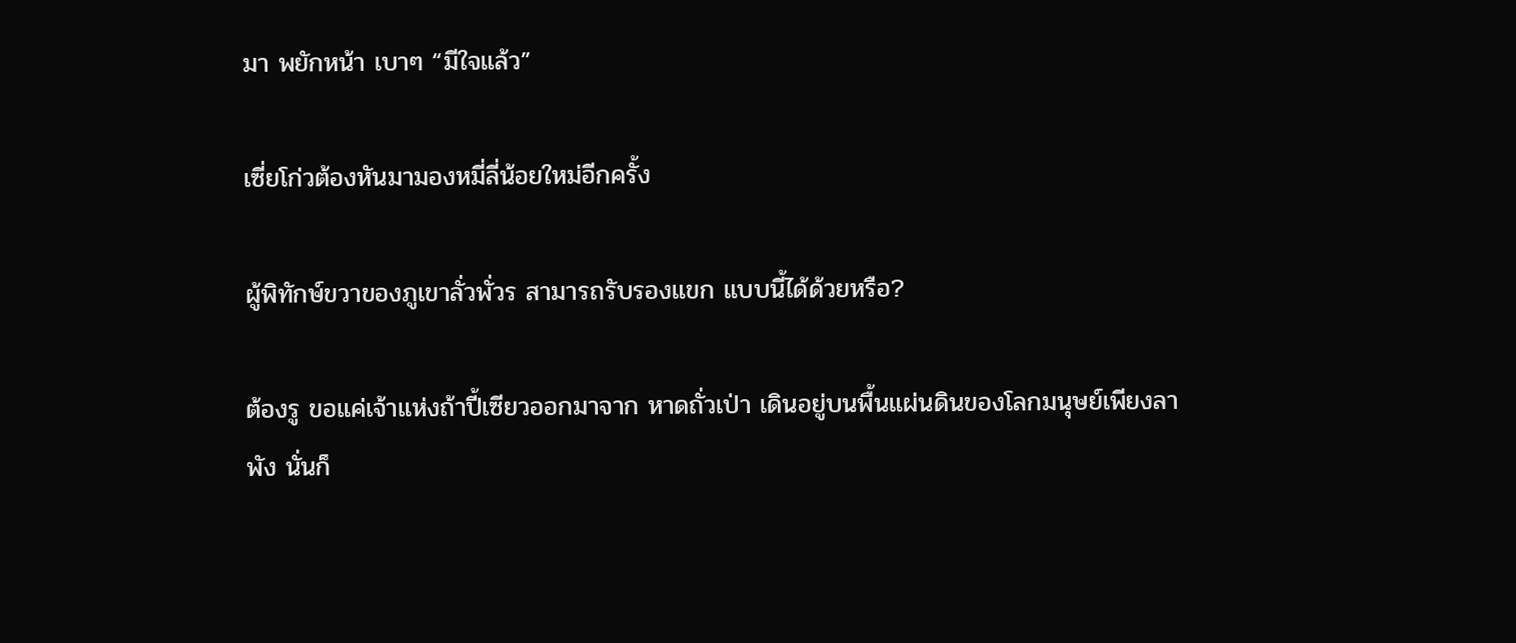มา พยักหน้า เบาๆ “มีใจแล้ว”

เซี่ยโก่วต้องหันมามองหมี่ลี่น้อยใหม่อีกครั้ง

ผู้พิทักษ์ขวาของภูเขาลั่วพั่วร สามารถรับรองแขก แบบนี้ได้ด้วยหรือ?

ต้องรู ขอแค่เจ้าแห่งถ้าปี้เซียวออกมาจาก หาดถั่วเป่า เดินอยู่บนพื้นแผ่นดินของโลกมนุษย์เพียงลาพัง นั่นก็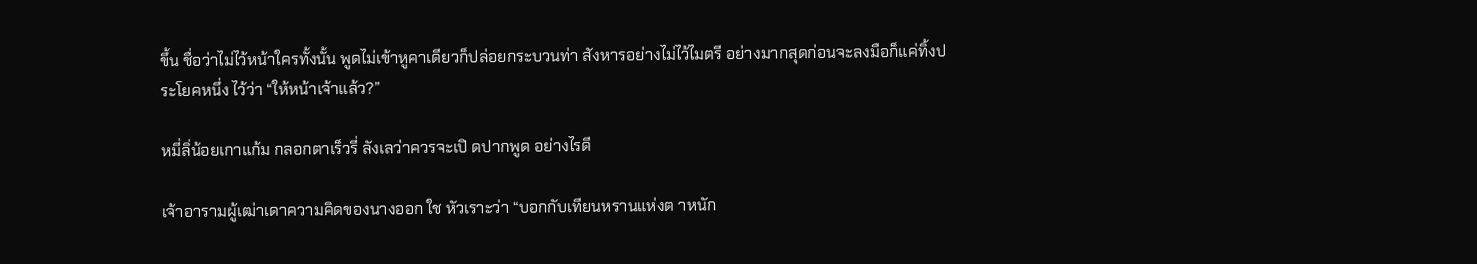ขึ้น ชื่อว่าไม่ไว้หน้าใครทั้งนั้น พูดไม่เข้าหูคาเดียวก็ปล่อยกระบวนท่า สังหารอย่างไม่ไว้ไมตรี อย่างมากสุดก่อนจะลงมือก็แค่ทิ้งประโยคหนึ่ง ไว้ว่า “ให้หน้าเจ้าแล้ว?”

หมี่ลิ่น้อยเกาแก้ม กลอกตาเร็วรี่ ลังเลว่าควรจะเปิ ดปากพูด อย่างไรดี

เจ้าอารามผู้เฒ่าเดาความคิดของนางออก ใช หัวเราะว่า “บอกกับเทียนหรานแห่งต าหนัก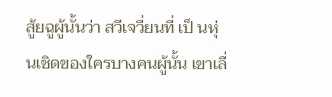สู้ยฉูผู้นั้นว่า สวีเจวี่ยนที่ เป็ นหุ่นเชิดของใครบางคนผู้นั้น เขาเลื่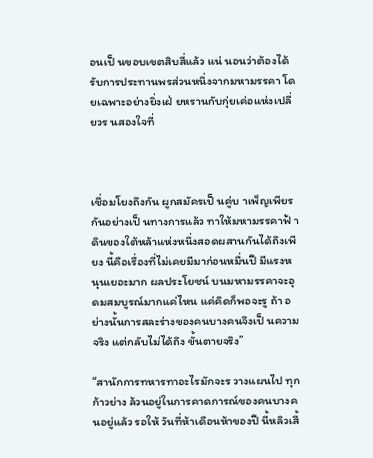อนเป็ นขอบเขตสิบสี่แล้ว แน่ นอนว่าต้องได้รับการประทานพรส่วนหนึ่งจากมหามรรคา โดยเฉพาะอย่างยิ่งเฝ่ ยหรานกับกุ่ยเค่อแห่งเปลี่ยวร นสองใจที่



เชื่อมโยงถึงกัน ผูกสมัครเป็ นคู่บ าเพ็ญเพียรกันอย่างเป็ นทางการแล้ว ทาให้มหามรรคาฟ้ าดินของใต้หล้าแห่งหนึ่งสอดผสานกันได้ถึงเพียง นี้คือเรื่องที่ไม่เคยมีมาก่อนหมื่นปี มีแรงหนุนเยอะมาก ผลประโยชน์ บนมหามรรคาจะอุดมสมบูรณ์มากแค่ไหน แค่คิดก็พอจะรู ถ้า อย่างนั้นการสละร่างของคนบางคนจึงเป็ นความจริง แต่กลับไม่ได้ถึง ขั้นตายจริง”

“สานักการทหารทาอะไรมักจะร วางแผนไป ทุกก้าวย่าง ล้วนอยู่ในการคาดการณ์ของคนบางคนอยู่แล้ว รอให้ วันที่ห้าเดือนห้าของปี นี้หลิวเสี้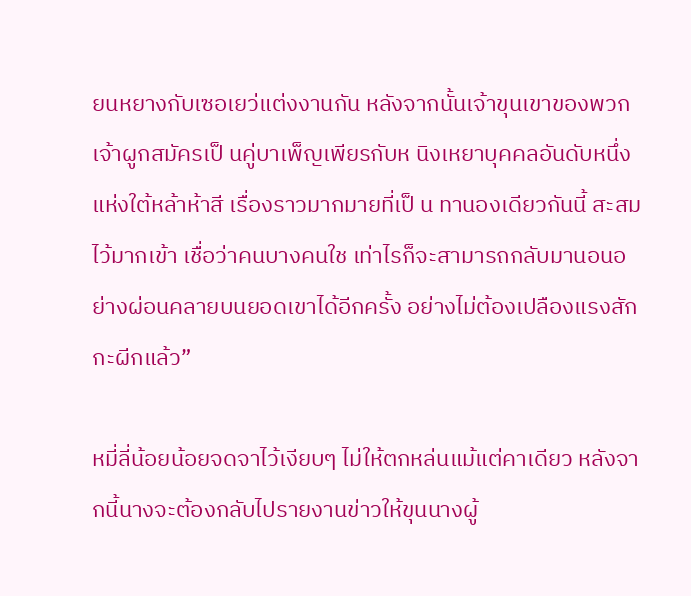ยนหยางกับเซอเยว่แต่งงานกัน หลังจากนั้นเจ้าขุนเขาของพวกเจ้าผูกสมัครเป็ นคู่บาเพ็ญเพียรกับห นิงเหยาบุคคลอันดับหนึ่งแห่งใต้หล้าห้าสี เรื่องราวมากมายที่เป็ น ทานองเดียวกันนี้ สะสมไว้มากเข้า เชื่อว่าคนบางคนใช เท่าไรก็จะสามารถกลับมานอนอย่างผ่อนคลายบนยอดเขาได้อีกครั้ง อย่างไม่ต้องเปลืองแรงสักกะผีกแล้ว”

หมี่ลี่น้อยน้อยจดจาไว้เงียบๆ ไม่ให้ตกหล่นแม้แต่คาเดียว หลังจากนี้นางจะต้องกลับไปรายงานข่าวให้ขุนนางผู้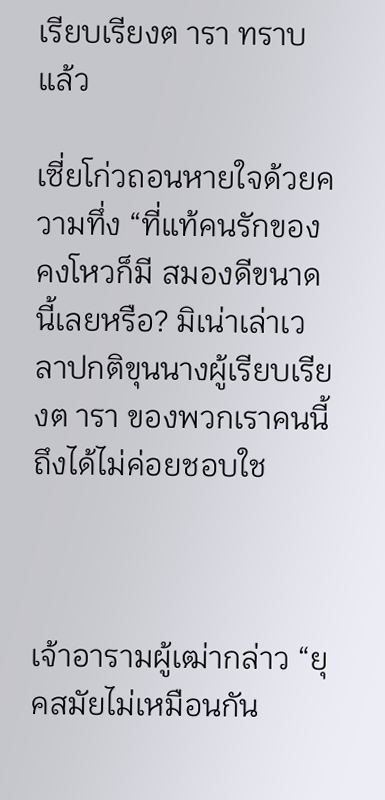เรียบเรียงต ารา ทราบแล้ว

เซี่ยโก่วถอนหายใจด้วยความทึ่ง “ที่แท้คนรักของคงโหวก็มี สมองดีขนาดนี้เลยหรือ? มิเน่าเล่าเวลาปกติขุนนางผู้เรียบเรียงต ารา ของพวกเราคนนี้ถึงได้ไม่ค่อยชอบใช



เจ้าอารามผู้เฒ่ากล่าว “ยุคสมัยไม่เหมือนกัน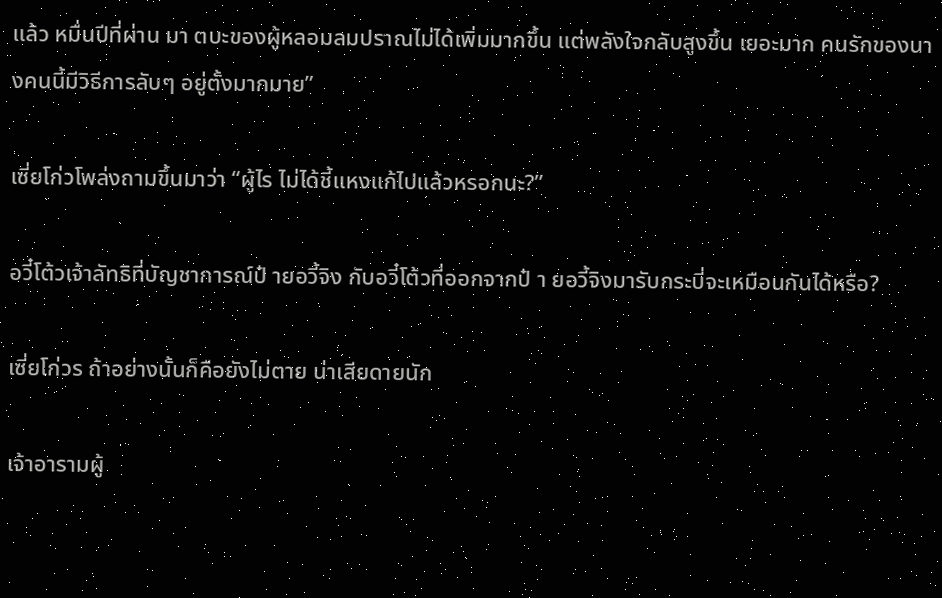แล้ว หมื่นปีที่ผ่าน มา ตบะของผู้หลอมลมปราณไม่ได้เพิ่มมากขึ้น แต่พลังใจกลับสูงขึ้น เยอะมาก คนรักของนางคนนี้มีวิธีการลับๆ อยู่ตั้งมากมาย”

เซี่ยโก่วโพล่งถามขึ้นมาว่า “ผู้ไร ไม่ได้ชี้แหงแก้ไปแล้วหรอกนะ?”

อวี๋โต้วเจ้าลัทธิที่บัญชาการณ์ป๋ ายอวี้จิง กับอวี๋โต้วที่ออกจากป๋ า ยอวี้จิงมารับกระบี่จะเหมือนกันได้หรือ?

เซี่ยโก่วร ถ้าอย่างนั้นก็คือยังไม่ตาย น่าเสียดายนัก

เจ้าอารามผู้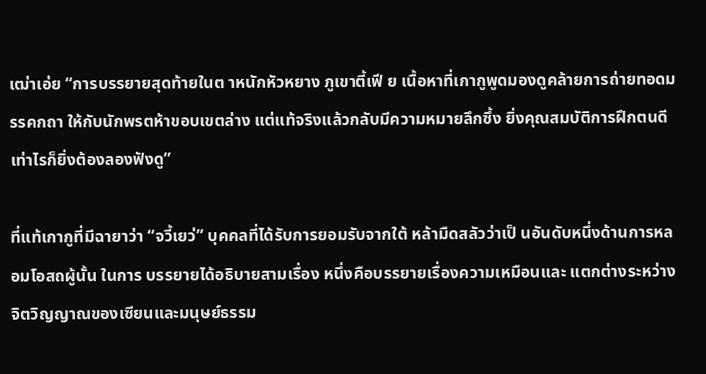เฒ่าเอ่ย “การบรรยายสุดท้ายในต าหนักหัวหยาง ภูเขาตี้เฟี ย เนื้อหาที่เกากูพูดมองดูคล้ายการถ่ายทอดมรรคกถา ให้กับนักพรตห้าขอบเขตล่าง แต่แท้จริงแล้วกลับมีความหมายลึกซึ้ง ยิ่งคุณสมบัติการฝึกตนดีเท่าไรก็ยิ่งต้องลองฟังดู”

ที่แท้เกากูที่มีฉายาว่า “จวี้เยว่” บุคคลที่ได้รับการยอมรับจากใต้ หล้ามืดสลัวว่าเป็ นอันดับหนึ่งด้านการหลอมโอสถผู้นั้น ในการ บรรยายได้อธิบายสามเรื่อง หนึ่งคือบรรยายเรื่องความเหมือนและ แตกต่างระหว่างจิตวิญญาณของเซียนและมนุษย์ธรรม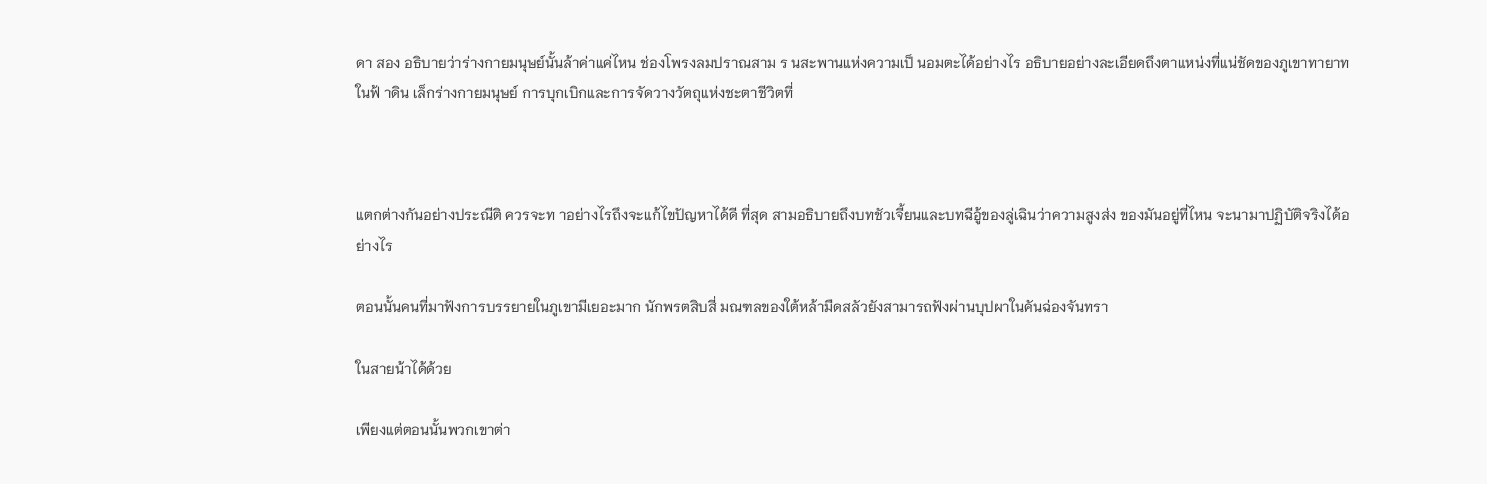ดา สอง อธิบายว่าร่างกายมนุษย์นั้นล้าค่าแค่ไหน ช่องโพรงลมปราณสาม ร นสะพานแห่งความเป็ นอมตะได้อย่างไร อธิบายอย่างละเอียดถึงตาแหน่งที่แน่ชัดของภูเขาทายาทในฟ้ าดิน เล็กร่างกายมนุษย์ การบุกเบิกและการจัดวางวัตถุแห่งชะตาชีวิตที่



แตกต่างกันอย่างประณีติ ควรจะท าอย่างไรถึงจะแก้ไขปัญหาได้ดี ที่สุด สามอธิบายถึงบทชัวเจี้ยนและบทฉีอู้ของลู่เฉินว่าความสูงส่ง ของมันอยู่ที่ไหน จะนามาปฏิบัติจริงได้อย่างไร

ตอนนั้นคนที่มาฟังการบรรยายในภูเขามีเยอะมาก นักพรตสิบสี่ มณฑลของใต้หล้ามืดสลัวยังสามารถฟังผ่านบุปผาในคันฉ่องจันทรา

ในสายน้าได้ด้วย

เพียงแต่ตอนนั้นพวกเขาต่า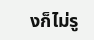งก็ไม่รู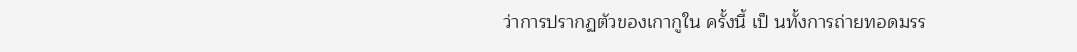ว่าการปรากฏตัวของเกากูใน ครั้งนี้ เป็ นทั้งการถ่ายทอดมรร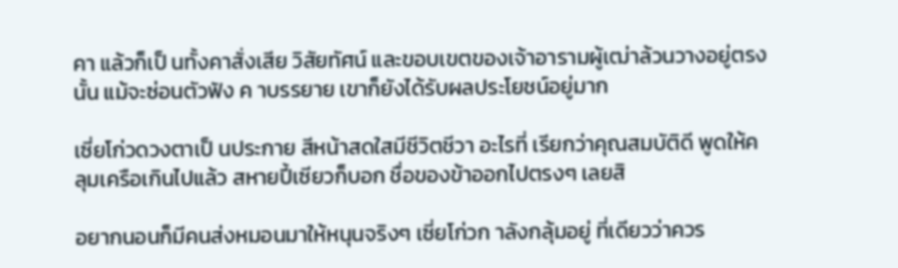คา แล้วก็เป็ นทั้งคาสั่งเสีย วิสัยทัศน์ และขอบเขตของเจ้าอารามผู้เฒ่าล้วนวางอยู่ตรงนั้น แม้จะซ่อนตัวฟัง ค าบรรยาย เขาก็ยังได้รับผลประโยชน์อยู่มาก

เซี่ยโก่วดวงตาเป็ นประกาย สีหน้าสดใสมีชีวิตชีวา อะไรที่ เรียกว่าคุณสมบัติดี พูดให้คลุมเครือเกินไปแล้ว สหายปี้เซียวก็บอก ชื่อของข้าออกไปตรงๆ เลยสิ

อยากนอนก็มีคนส่งหมอนมาให้หนุนจริงๆ เซี่ยโก่วก าลังกลุ้มอยู่ ที่เดียวว่าควร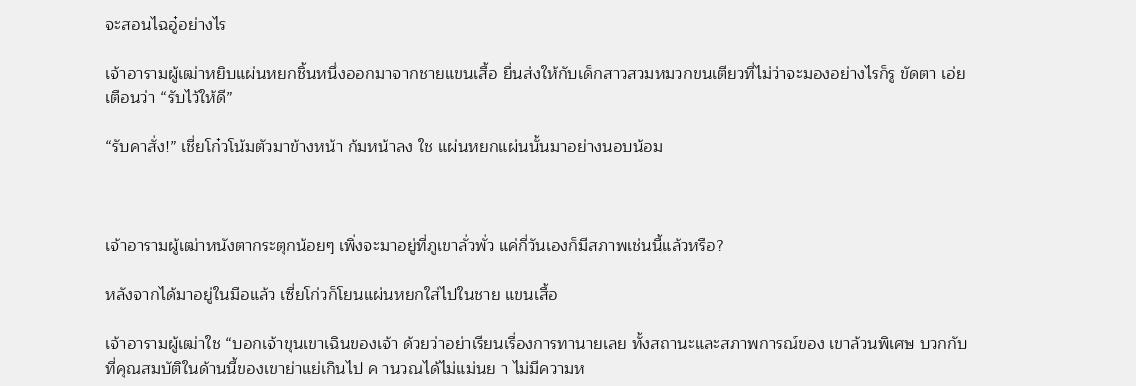จะสอนไฉอู๋อย่างไร

เจ้าอารามผู้เฒ่าหยิบแผ่นหยกชิ้นหนึ่งออกมาจากชายแขนเสื้อ ยื่นส่งให้กับเด็กสาวสวมหมวกขนเตียวที่ไม่ว่าจะมองอย่างไรก็รู ขัดตา เอ่ยเตือนว่า “รับไว้ให้ดี”

“รับคาสั่ง!” เชี่ยโก๋วโน้มตัวมาข้างหน้า ก้มหน้าลง ใช แผ่นหยกแผ่นนั้นมาอย่างนอบน้อม



เจ้าอารามผู้เฒ่าหนังตากระตุกน้อยๆ เพิ่งจะมาอยู่ที่ภูเขาลั่วพั่ว แค่กี่วันเองก็มีสภาพเช่นนี้แล้วหรือ?

หลังจากได้มาอยู่ในมือแล้ว เซี่ยโก่วก็โยนแผ่นหยกใส่ไปในชาย แขนเสื้อ

เจ้าอารามผู้เฒ่าใช “บอกเจ้าขุนเขาเฉินของเจ้า ด้วยว่าอย่าเรียนเรื่องการทานายเลย ทั้งสถานะและสภาพการณ์ของ เขาล้วนพิเศษ บวกกับที่คุณสมบัติในด้านนี้ของเขาย่าแย่เกินไป ค านวณได้ไม่แม่นย า ไม่มีความห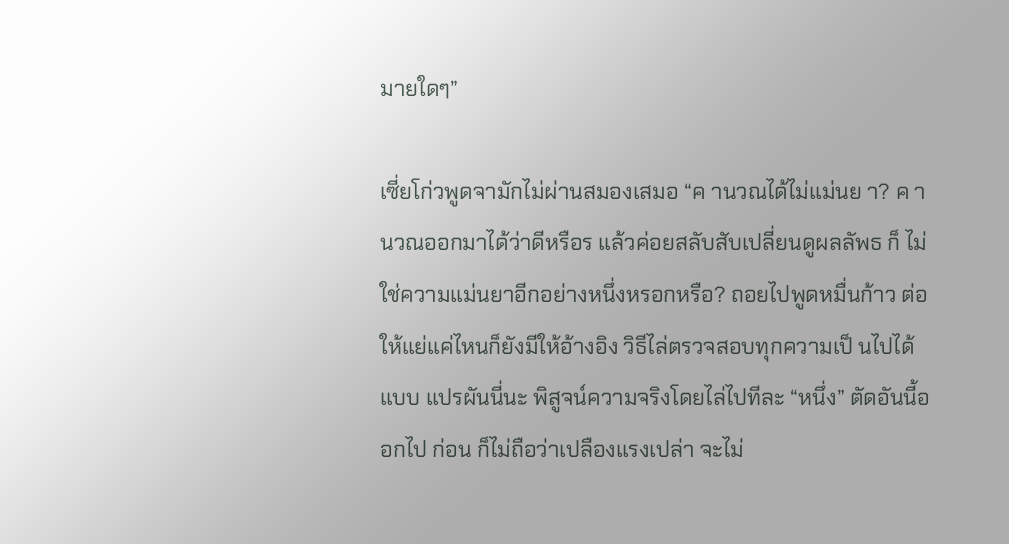มายใดๆ”

เซี่ยโก่วพูดจามักไม่ผ่านสมองเสมอ “ค านวณได้ไม่แม่นย า? ค านวณออกมาได้ว่าดีหรือร แล้วค่อยสลับสับเปลี่ยนดูผลลัพธ ก็ ไม่ใช่ความแม่นยาอีกอย่างหนึ่งหรอกหรือ? ถอยไปพูดหมื่นก้าว ต่อ ให้แย่แค่ไหนก็ยังมีให้อ้างอิง วิธีไล่ตรวจสอบทุกความเป็ นไปได้แบบ แปรผันนี่นะ พิสูจน์ความจริงโดยไล่ไปทีละ “หนึ่ง” ตัดอันนี้ออกไป ก่อน ก็ไม่ถือว่าเปลืองแรงเปล่า จะไม่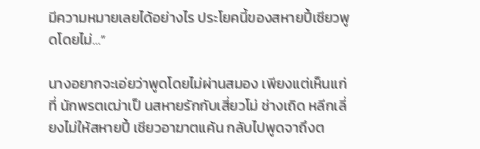มีความหมายเลยได้อย่างไร ประโยคนี้ของสหายปี้เซียวพูดโดยไม่…”

นางอยากจะเอ่ยว่าพูดโดยไม่ผ่านสมอง เพียงแต่เห็นแก่ที่ นักพรตเฒ่าเป็ นสหายรักกับเสี่ยวโม่ ช่างเถิด หลีกเลี่ยงไม่ให้สหายปี้ เชียวอาฆาตแค้น กลับไปพูดจาถึงต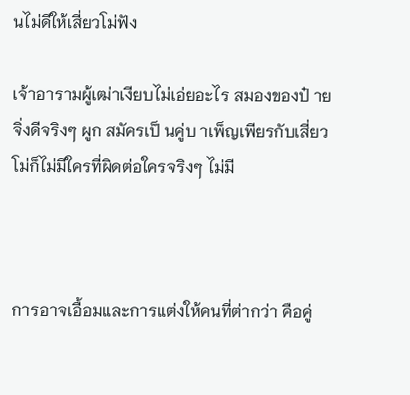นไม่ดีให้เสี่ยวโม่ฟัง

เจ้าอารามผู้เฒ่าเงียบไม่เอ่ยอะไร สมองของป๋ ายจิ่งดีจริงๆ ผูก สมัครเป็ นคู่บ าเพ็ญเพียรกับเสี่ยวโม่ก็ไม่มีใครที่ผิดต่อใครจริงๆ ไม่มี



การอาจเอื้อมและการแต่งให้คนที่ต่ากว่า คือคู่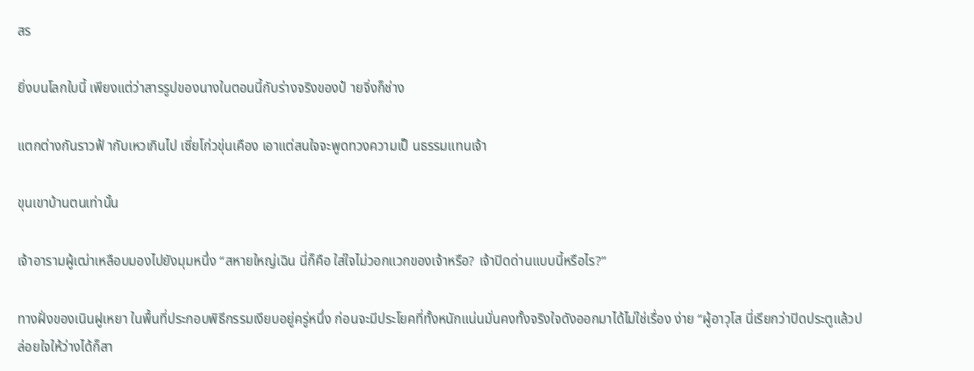สร

ยิ่งบนโลกใบนี้ เพียงแต่ว่าสารรูปของนางในตอนนี้กับร่างจริงของป๋ ายจิ่งก็ช่าง

แตกต่างกันราวฟ้ ากับเหวเกินไป เซี่ยโก่วขุ่นเคือง เอาแต่สนใจจะพูดทวงความเป็ นธรรมแทนเจ้า

ขุนเขาบ้านตนเท่านั้น

เจ้าอารามผู้เฒ่าเหลือบมองไปยังมุมหนึ่ง “สหายใหญ่เฉิน นี่ก็คือ ใส่ใจไม่วอกแวกของเจ้าหรือ? เจ้าปิดด่านแบบนี้หรือไร?”

ทางฝั่งของเนินฝูเหยา ในพื้นที่ประกอบพิธีกรรมเงียบอยู่ครู่หนึ่ง ก่อนจะมีประโยคที่ทั้งหนักแน่นมั่นคงทั้งจริงใจดังออกมาได้ไม่ใช่เรื่อง ง่าย “ผู้อาวุโส นี่เรียกว่าปิดประตูแล้วปล่อยใจให้ว่างได้ก็สา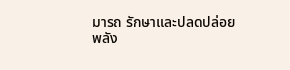มารถ รักษาและปลดปล่อยพลัง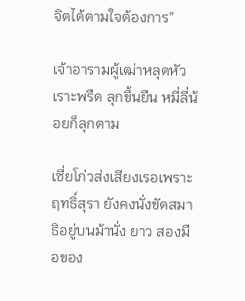จิตได้ตามใจต้องการ”

เจ้าอารามผู้เฒ่าหลุดหัวเราะพรืด ลุกขึ้นยืน หมี่ลี่น้อยก็ลุกตาม

เซี่ยโก่วส่งเสียงเรอเพราะฤทธิ์สุรา ยังคงนั่งขัดสมาธิอยู่บนม้านั่ง ยาว สองมือของ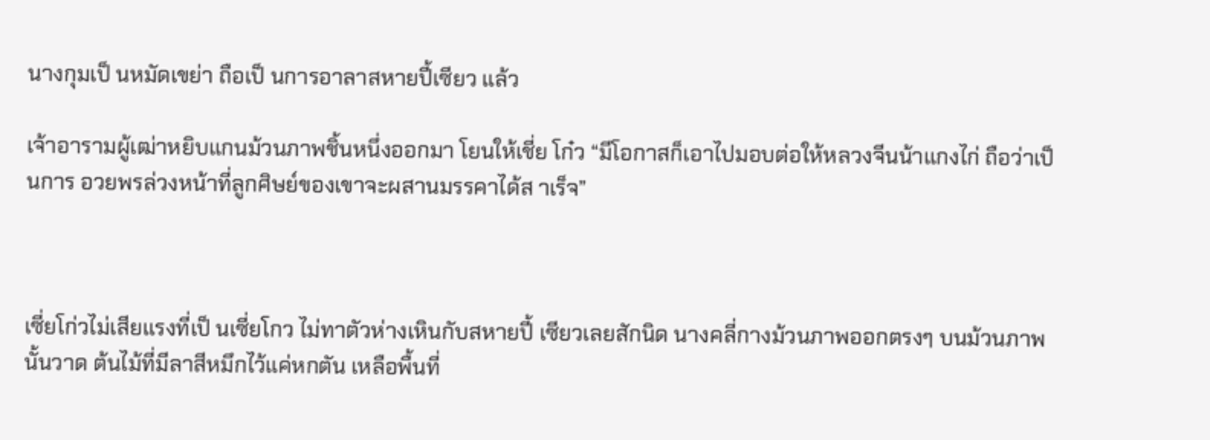นางกุมเป็ นหมัดเขย่า ถือเป็ นการอาลาสหายปี้เซียว แล้ว

เจ้าอารามผู้เฒ่าหยิบแกนม้วนภาพชิ้นหนึ่งออกมา โยนให้เชี่ย โก๋ว “มีโอกาสก็เอาไปมอบต่อให้หลวงจีนน้าแกงไก่ ถือว่าเป็ นการ อวยพรล่วงหน้าที่ลูกศิษย์ของเขาจะผสานมรรคาได้ส าเร็จ”



เซี่ยโก่วไม่เสียแรงที่เป็ นเซี่ยโกว ไม่ทาตัวห่างเหินกับสหายปี้ เซียวเลยสักนิด นางคลี่กางม้วนภาพออกตรงๆ บนม้วนภาพนั้นวาด ต้นไม้ที่มีลาสีหมึกไว้แค่หกตัน เหลือพื้นที่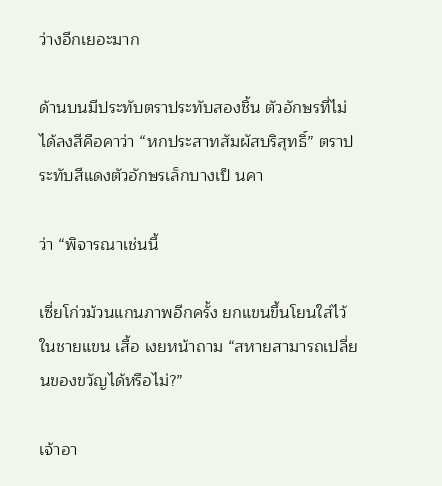ว่างอีกเยอะมาก

ด้านบนมีประทับตราประทับสองชิ้น ตัวอักษรที่ไม่ได้ลงสีคือคาว่า “หกประสาทสัมผัสบริสุทธิ์” ตราประทับสีแดงตัวอักษรเล็กบางเป็ นคา

ว่า “พิจารณาเช่นนี้

เซี่ยโก่วม้วนแกนภาพอีกครั้ง ยกแขนขึ้นโยนใส่ไว้ในชายแขน เสื้อ เงยหน้าถาม “สหายสามารถเปลี่ยนของขวัญได้หรือไม่?”

เจ้าอา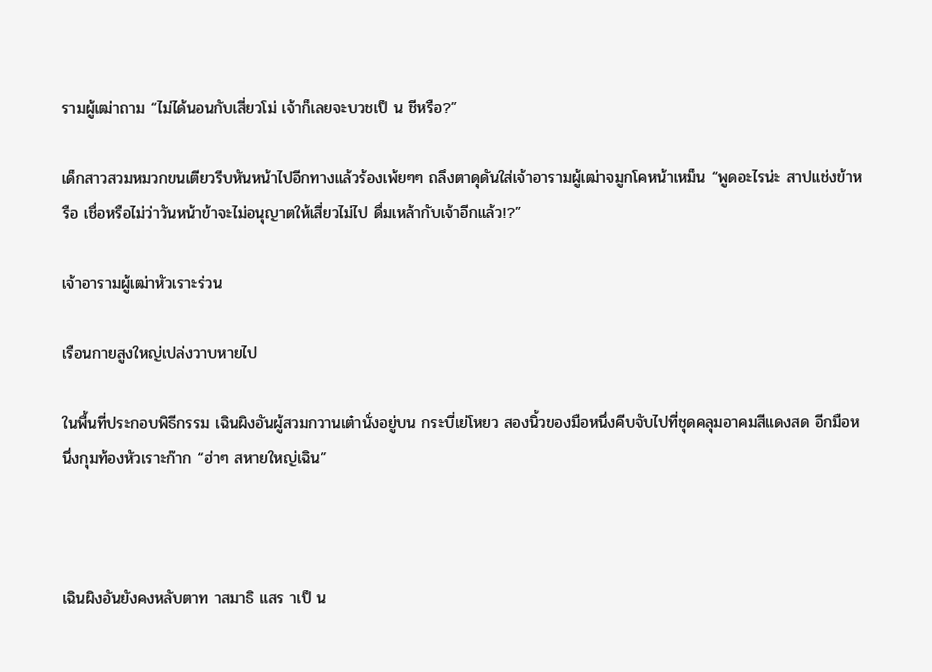รามผู้เฒ่าถาม “ไม่ได้นอนกับเสี่ยวโม่ เจ้าก็เลยจะบวชเป็ น ชีหรือ?”

เด็กสาวสวมหมวกขนเตียวรีบหันหน้าไปอีกทางแล้วร้องเพ้ยๆๆ ถลึงตาดุดันใส่เจ้าอารามผู้เฒ่าจมูกโคหน้าเหม็น “พูดอะไรน่ะ สาปแช่งข้าหรือ เชื่อหรือไม่ว่าวันหน้าข้าจะไม่อนุญาตให้เสี่ยวไม่ไป ดื่มเหล้ากับเจ้าอีกแล้ว!?”

เจ้าอารามผู้เฒ่าหัวเราะร่วน

เรือนกายสูงใหญ่เปล่งวาบหายไป

ในพื้นที่ประกอบพิธีกรรม เฉินผิงอันผู้สวมกวานเต๋านั่งอยู่บน กระบี่เย่โหยว สองนิ้วของมือหนึ่งคีบจับไปที่ชุดคลุมอาคมสีแดงสด อีกมือหนึ่งกุมท้องหัวเราะก๊าก “ฮ่าๆ สหายใหญ่เฉิน”



เฉินผิงอันยังคงหลับตาท าสมาธิ แสร าเป็ น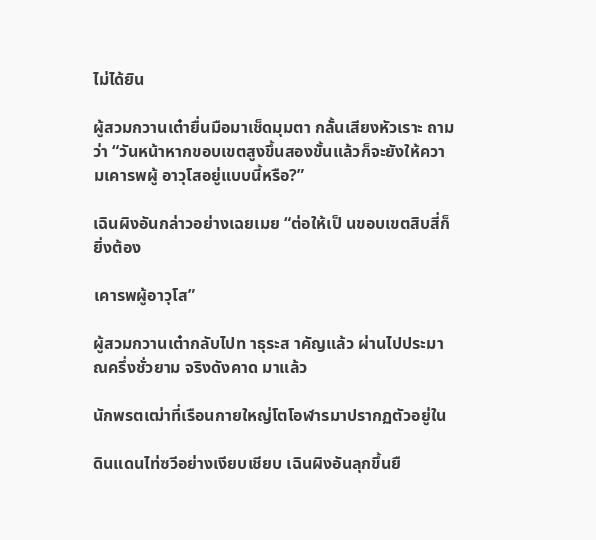ไม่ได้ยิน

ผู้สวมกวานเต๋ายื่นมือมาเช็ดมุมตา กลั้นเสียงหัวเราะ ถามว่า “วันหน้าหากขอบเขตสูงขึ้นสองขั้นแล้วก็จะยังให้ความเคารพผู้ อาวุโสอยู่แบบนี้หรือ?”

เฉินผิงอันกล่าวอย่างเฉยเมย “ต่อให้เป็ นขอบเขตสิบสี่ก็ยิ่งต้อง

เคารพผู้อาวุโส”

ผู้สวมกวานเต๋ากลับไปท าธุระส าคัญแล้ว ผ่านไปประมาณครึ่งชั่วยาม จริงดังคาด มาแล้ว

นักพรตเฒ่าที่เรือนกายใหญ่โตโอฬารมาปรากฏตัวอยู่ใน

ดินแดนไท่ซวีอย่างเงียบเชียบ เฉินผิงอันลุกขึ้นยื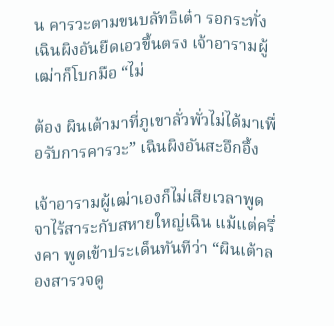น คารวะตามขนบลัทธิเต๋า รอกระทั่งเฉินผิงอันยืดเอวขึ้นตรง เจ้าอารามผู้เฒ่าก็โบกมือ “ไม่

ต้อง ผินเต้ามาที่ภูเขาลั่วพั่วไม่ได้มาเพื่อรับการคารวะ” เฉินผิงอันสะอึกอึ้ง

เจ้าอารามผู้เฒ่าเองก็ไม่เสียเวลาพูดจาไร้สาระกับสหายใหญ่เฉิน แม้แต่ครึ่งคา พูดเข้าประเด็นทันทีว่า “ผินเต้าลองสารวจดู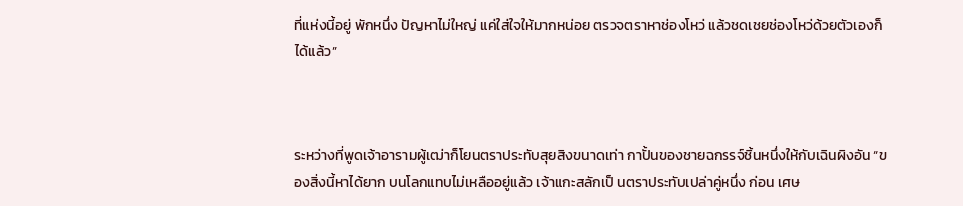ที่แห่งนี้อยู่ พักหนึ่ง ปัญหาไม่ใหญ่ แค่ใส่ใจให้มากหน่อย ตรวจตราหาช่องโหว่ แล้วชดเชยช่องโหว่ด้วยตัวเองก็ได้แล้ว”



ระหว่างที่พูดเจ้าอารามผู้เฒ่าก็โยนตราประทับสุยสิงขนาดเท่า กาปั้นของชายฉกรรจ์ชิ้นหนึ่งให้กับเฉินผิงอัน “ของสิ่งนี้หาได้ยาก บนโลกแทบไม่เหลืออยู่แล้ว เจ้าแกะสลักเป็ นตราประทับเปล่าคู่หนึ่ง ก่อน เศษ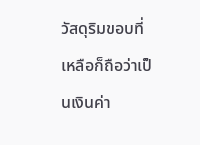วัสดุริมขอบที่เหลือก็ถือว่าเป็ นเงินค่า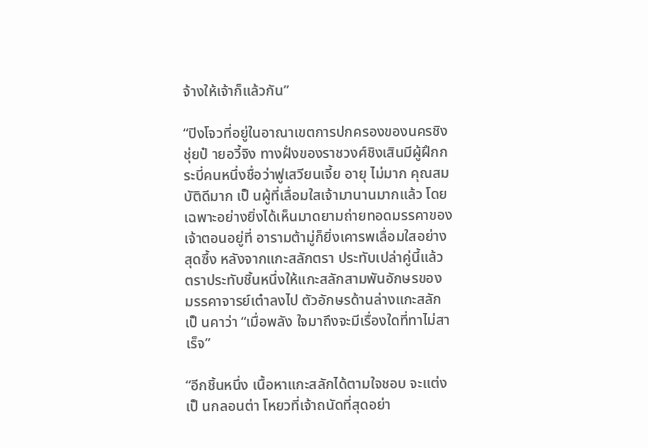จ้างให้เจ้าก็แล้วกัน”

“ปิงโจวที่อยู่ในอาณาเขตการปกครองของนครชิงชุ่ยป๋ ายอวี้จิง ทางฝั่งของราชวงศ์ชิงเสินมีผู้ฝึกกระบี่คนหนึ่งชื่อว่าฟูเสวียนเจี้ย อายุ ไม่มาก คุณสมบัติดีมาก เป็ นผู้ที่เลื่อมใสเจ้ามานานมากแล้ว โดยเฉพาะอย่างยิ่งได้เห็นมาดยามถ่ายทอดมรรคาของเจ้าตอนอยู่ที่ อารามต้ามู่ก็ยิ่งเคารพเลื่อมใสอย่างสุดซึ้ง หลังจากแกะสลักตรา ประทับเปล่าคู่นี้แล้ว ตราประทับชิ้นหนึ่งให้แกะสลักสามพันอักษรของ มรรคาจารย์เต๋าลงไป ตัวอักษรด้านล่างแกะสลักเป็ นคาว่า “เมื่อพลัง ใจมาถึงจะมีเรื่องใดที่ทาไม่สาเร็จ”

“อีกชิ้นหนึ่ง เนื้อหาแกะสลักได้ตามใจชอบ จะแต่งเป็ นกลอนต่า โหยวที่เจ้าถนัดที่สุดอย่า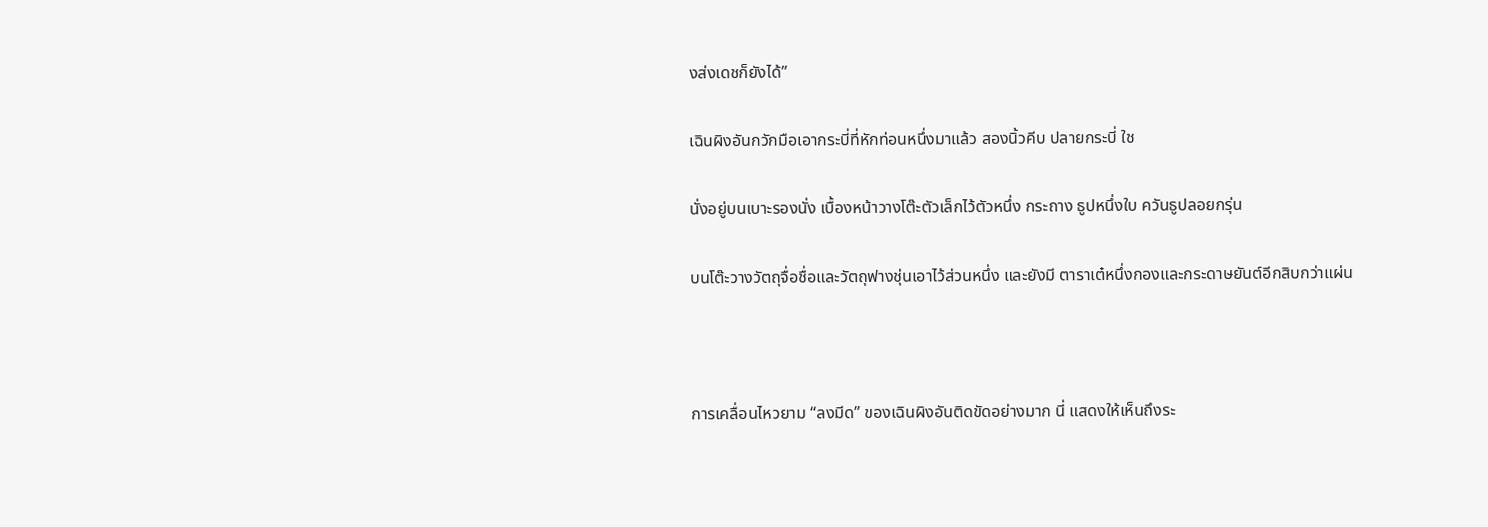งส่งเดชก็ยังได้”

เฉินผิงอันกวักมือเอากระบี่ที่หักท่อนหนึ่งมาแล้ว สองนิ้วคีบ ปลายกระบี่ ใช

นั่งอยู่บนเบาะรองนั่ง เบื้องหน้าวางโต๊ะตัวเล็กไว้ตัวหนึ่ง กระถาง ธูปหนึ่งใบ ควันธูปลอยกรุ่น

บนโต๊ะวางวัตถุจื่อชื่อและวัตถุฟางชุ่นเอาไว้ส่วนหนึ่ง และยังมี ตาราเต๋หนึ่งกองและกระดาษยันต์อีกสิบกว่าแผ่น



การเคลื่อนไหวยาม “ลงมีด” ของเฉินผิงอันติดขัดอย่างมาก นี่ แสดงให้เห็นถึงระ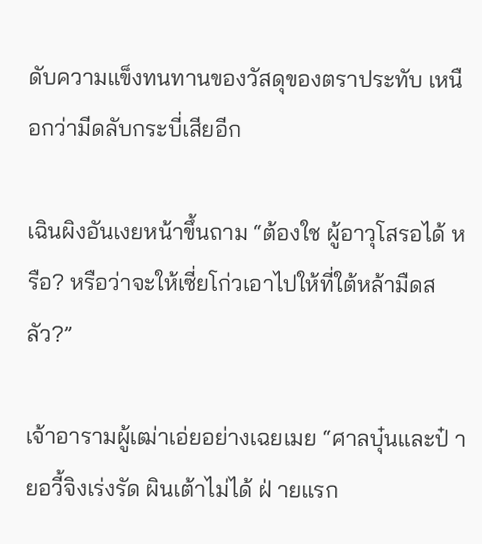ดับความแข็งทนทานของวัสดุของตราประทับ เหนือกว่ามีดลับกระบี่เสียอีก

เฉินผิงอันเงยหน้าขึ้นถาม “ต้องใช ผู้อาวุโสรอได้ หรือ? หรือว่าจะให้เซี่ยโก่วเอาไปให้ที่ใต้หล้ามืดสลัว?”

เจ้าอารามผู้เฒ่าเอ่ยอย่างเฉยเมย “ศาลบุ๋นและป๋ ายอวี้จิงเร่งรัด ผินเต้าไม่ได้ ฝ่ ายแรก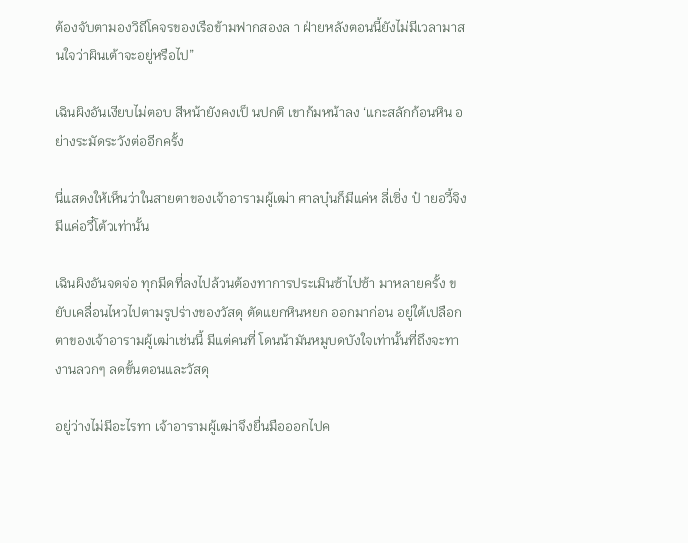ต้องจับตามองวิถีโคจรของเรือข้ามฟากสองล า ฝ่ายหลังตอนนี้ยังไม่มีเวลามาสนใจว่าผินเต้าจะอยู่หรือไป”

เฉินผิงอันเงียบไม่ตอบ สีหน้ายังคงเป็ นปกติ เขาก้มหน้าลง ‘แกะสลักก้อนหิน อย่างระมัดระวังต่ออีกครั้ง

นี่แสดงให้เห็นว่าในสายตาของเจ้าอารามผู้เฒ่า ศาลบุ๋นก็มีแค่ห ลี่เซิ่ง ป๋ ายอวี้จิงมีแค่อวี๋โต้วเท่านั้น

เฉินผิงอันจดจ่อ ทุกมีดที่ลงไปล้วนต้องทาการประเมินซ้าไปซ้า มาหลายครั้ง ขยับเคลื่อนไหวไปตามรูปร่างของวัสดุ ตัดแยกหินหยก ออกมาก่อน อยู่ใต้เปลือกตาของเจ้าอารามผู้เฒ่าเช่นนี้ มีแต่คนที่ โดนน้ามันหมูบดบังใจเท่านั้นที่ถึงจะทางานลวกๆ ลดขั้นตอนและวัสดุ

อยู่ว่างไม่มีอะไรทา เจ้าอารามผู้เฒ่าจึงยื่นมือออกไปค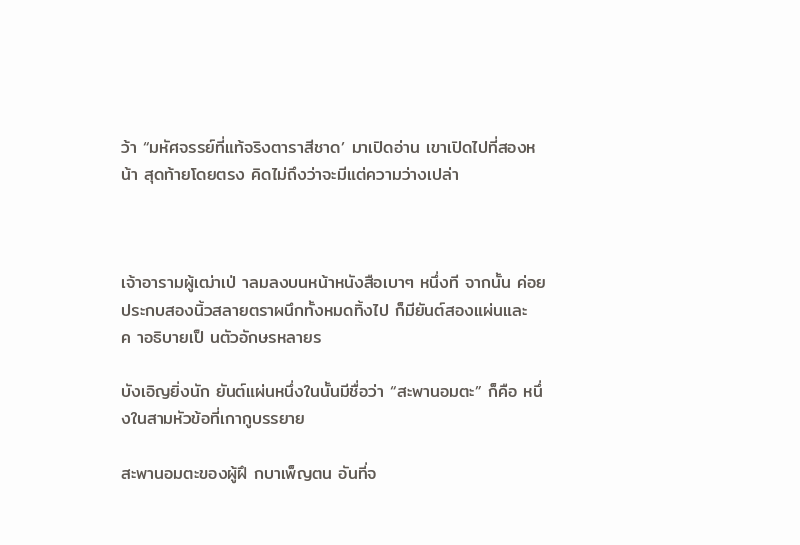ว้า “มหัศจรรย์ที่แท้จริงตาราสีชาด’ มาเปิดอ่าน เขาเปิดไปที่สองหน้า สุดท้ายโดยตรง คิดไม่ถึงว่าจะมีแต่ความว่างเปล่า



เจ้าอารามผู้เฒ่าเป่ าลมลงบนหน้าหนังสือเบาๆ หนึ่งที จากนั้น ค่อยประกบสองนิ้วสลายตราผนึกทั้งหมดทิ้งไป ก็มียันต์สองแผ่นและ ค าอธิบายเป็ นตัวอักษรหลายร

บังเอิญยิ่งนัก ยันต์แผ่นหนึ่งในนั้นมีชื่อว่า “สะพานอมตะ” ก็คือ หนึ่งในสามหัวข้อที่เกากูบรรยาย

สะพานอมตะของผู้ฝึ กบาเพ็ญตน อันที่จ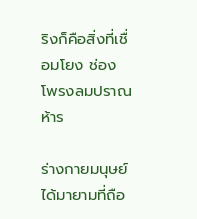ริงก็คือสิ่งที่เชื่อมโยง ช่องโพรงลมปราณห้าร

ร่างกายมนุษย์ได้มายามที่ถือ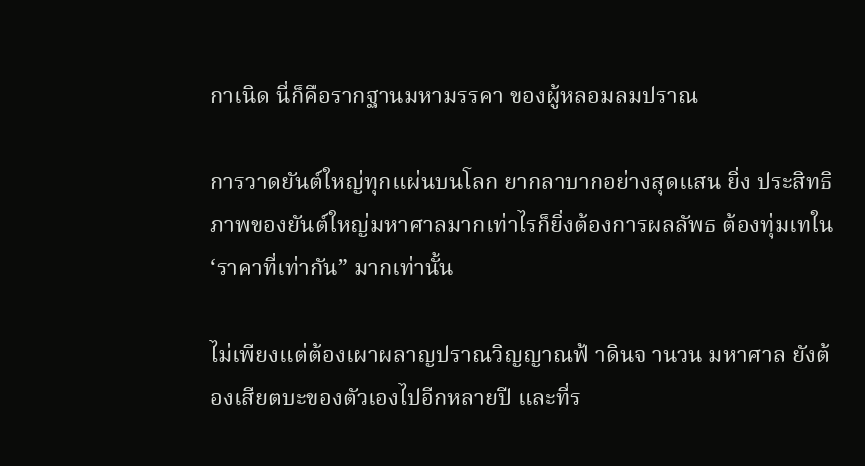กาเนิด นี่ก็คือรากฐานมหามรรคา ของผู้หลอมลมปราณ

การวาดยันต์ใหญ่ทุกแผ่นบนโลก ยากลาบากอย่างสุดแสน ยิ่ง ประสิทธิภาพของยันต์ใหญ่มหาศาลมากเท่าไรก็ยิ่งต้องการผลลัพธ ต้องทุ่มเทใน ‘ราคาที่เท่ากัน” มากเท่านั้น

ไม่เพียงแต่ต้องเผาผลาญปราณวิญญาณฟ้ าดินจ านวน มหาศาล ยังต้องเสียตบะของตัวเองไปอีกหลายปี และที่ร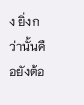ง ยิ่งกว่านั้นคือยังต้อ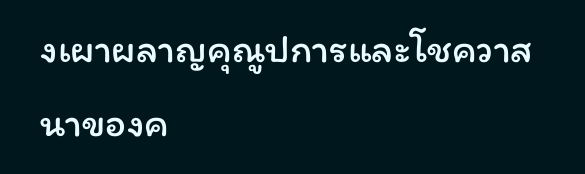งเผาผลาญคุณูปการและโชควาสนาของค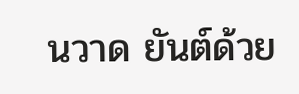นวาด ยันต์ด้วย